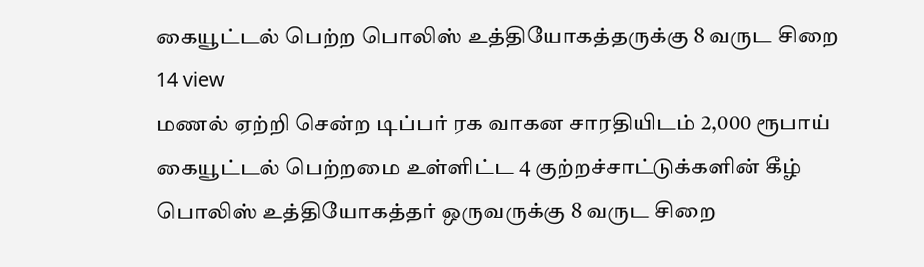கையூட்டல் பெற்ற பொலிஸ் உத்தியோகத்தருக்கு 8 வருட சிறை
14 view
மணல் ஏற்றி சென்ற டிப்பர் ரக வாகன சாரதியிடம் 2,000 ரூபாய் கையூட்டல் பெற்றமை உள்ளிட்ட 4 குற்றச்சாட்டுக்களின் கீழ் பொலிஸ் உத்தியோகத்தர் ஒருவருக்கு 8 வருட சிறை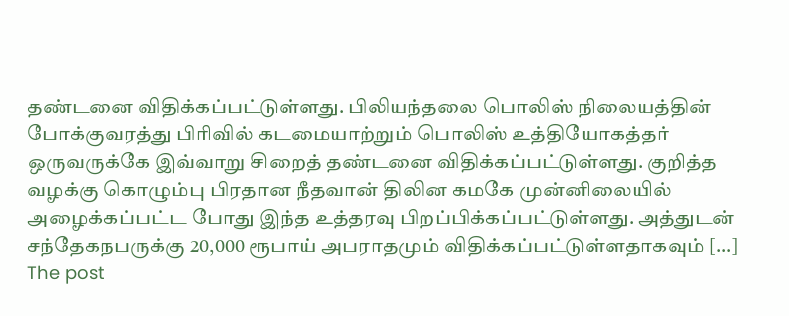தண்டனை விதிக்கப்பட்டுள்ளது. பிலியந்தலை பொலிஸ் நிலையத்தின் போக்குவரத்து பிரிவில் கடமையாற்றும் பொலிஸ் உத்தியோகத்தர் ஒருவருக்கே இவ்வாறு சிறைத் தண்டனை விதிக்கப்பட்டுள்ளது. குறித்த வழக்கு கொழும்பு பிரதான நீதவான் திலின கமகே முன்னிலையில் அழைக்கப்பட்ட போது இந்த உத்தரவு பிறப்பிக்கப்பட்டுள்ளது. அத்துடன் சந்தேகநபருக்கு 20,000 ரூபாய் அபராதமும் விதிக்கப்பட்டுள்ளதாகவும் […]
The post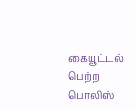கையூட்டல் பெற்ற பொலிஸ்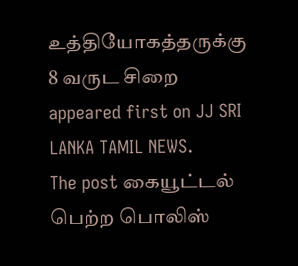உத்தியோகத்தருக்கு 8 வருட சிறை appeared first on JJ SRI LANKA TAMIL NEWS.
The post கையூட்டல் பெற்ற பொலிஸ்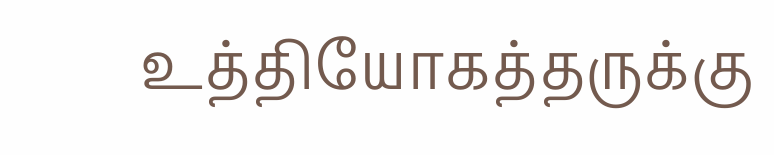உத்தியோகத்தருக்கு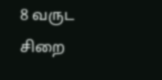8 வருட சிறை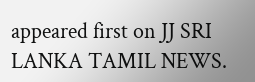appeared first on JJ SRI LANKA TAMIL NEWS.